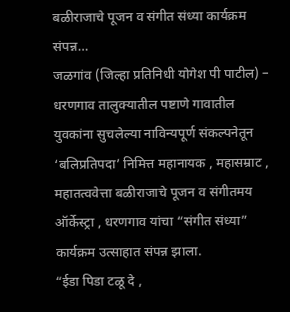बळीराजाचे पूजन व संगीत संध्या कार्यक्रम संपन्न…
जळगांव (जिल्हा प्रतिनिधी योगेश पी पाटील) – धरणगाव तालुक्यातील पष्टाणे गावातील युवकांना सुचलेल्या नाविन्यपूर्ण संकल्पनेतून ‘बलिप्रतिपदा’ निमित्त महानायक , महासम्राट , महातत्ववेत्ता बळीराजाचे पूजन व संगीतमय ऑर्केस्ट्रा , धरणगाव यांचा “संगीत संध्या” कार्यक्रम उत्साहात संपन्न झाला.
“ईडा पिडा टळू दे ,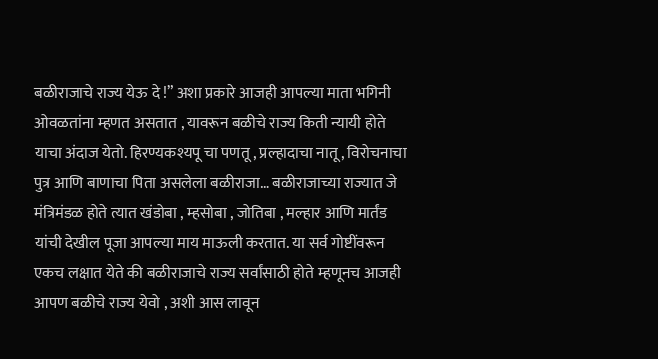बळीराजाचे राज्य येऊ दे !” अशा प्रकारे आजही आपल्या माता भगिनी ओवळतांना म्हणत असतात , यावरून बळीचे राज्य किती न्यायी होते याचा अंदाज येतो. हिरण्यकश्यपू चा पणतू , प्रल्हादाचा नातू , विरोचनाचा पुत्र आणि बाणाचा पिता असलेला बळीराजा… बळीराजाच्या राज्यात जे मंत्रिमंडळ होते त्यात खंडोबा , म्हसोबा , जोतिबा , मल्हार आणि मार्तंड यांची देखील पूजा आपल्या माय माऊली करतात. या सर्व गोष्टींवरून एकच लक्षात येते की बळीराजाचे राज्य सर्वांसाठी होते म्हणूनच आजही आपण बळीचे राज्य येवो , अशी आस लावून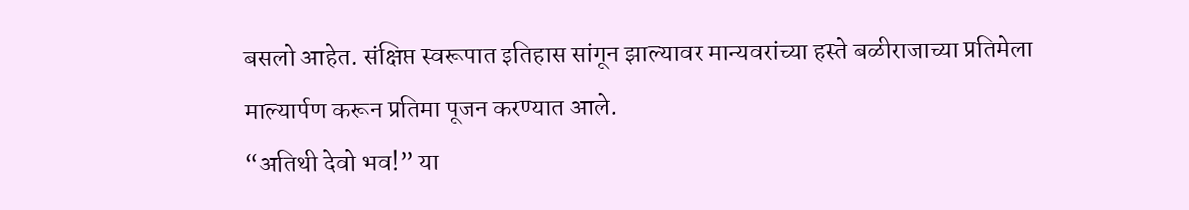बसलो आहेत. संक्षिप्त स्वरूपात इतिहास सांगून झाल्यावर मान्यवरांच्या हस्ते बळीराजाच्या प्रतिमेला माल्यार्पण करून प्रतिमा पूजन करण्यात आले.
“अतिथी देवो भव!” या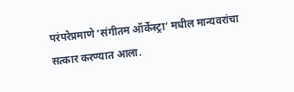परंपरेप्रमाणे ‘संगीतम ऑर्केस्ट्रा’ मधील मान्यवरांचा सत्कार करण्यात आला.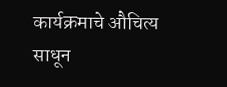कार्यक्रमाचे औचित्य साधून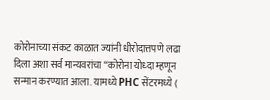कोरोनाच्या संकट काळात ज्यांनी धीरोदात्तपणे लढा दिला अशा सर्व मान्यवरांचा “कोरोना योध्दा म्हणून सन्मान करण्यात आला. यामध्ये PHC सेंटरमध्ये (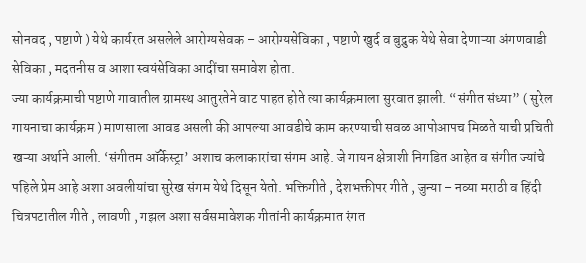सोनवद , पष्टाणे ) येथे कार्यरत असलेले आरोग्यसेवक – आरोग्यसेविका , पष्टाणे खुर्द व बुद्रुक येथे सेवा देणाऱ्या अंगणवाडी सेविका , मदतनीस व आशा स्वयंसेविका आदींचा समावेश होता.
ज्या कार्यक्रमाची पष्टाणे गावातील ग्रामस्थ आतुरतेने वाट पाहत होते त्या कार्यक्रमाला सुरवात झाली. “संगीत संध्या” ( सुरेल गायनाचा कार्यक्रम ) माणसाला आवड असली की आपल्या आवडीचे काम करण्याची सवळ आपोआपच मिळते याची प्रचिती खऱ्या अर्थाने आली. ‘संगीतम ऑर्केस्ट्रा’ अशाच कलाकारांचा संगम आहे. जे गायन क्षेत्राशी निगडित आहेत व संगीत ज्यांचे पहिले प्रेम आहे अशा अवलीयांचा सुरेख संगम येथे दिसून येतो. भक्तिगीते , देशभक्तीपर गीते , जुन्या – नव्या मराठी व हिंदी चित्रपटातील गीते , लावणी , गझल अशा सर्वसमावेशक गीतांनी कार्यक्रमात रंगत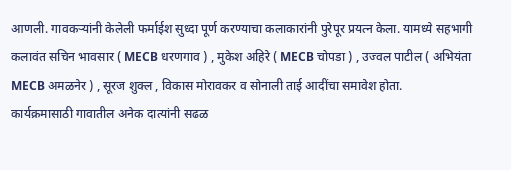आणली. गावकऱ्यांनी केलेली फर्माईश सुध्दा पूर्ण करण्याचा कलाकारांनी पुरेपूर प्रयत्न केला. यामध्ये सहभागी कलावंत सचिन भावसार ( MECB धरणगाव ) , मुकेश अहिरे ( MECB चोपडा ) , उज्वल पाटील ( अभियंता MECB अमळनेर ) , सूरज शुक्ल , विकास मोरावकर व सोनाली ताई आदींचा समावेश होता.
कार्यक्रमासाठी गावातील अनेक दात्यांनी सढळ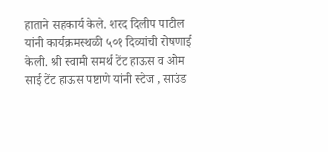हाताने सहकार्य केले. शरद दिलीप पाटील यांनी कार्यक्रमस्थळी ५०१ दिव्यांची रोषणाई केली. श्री स्वामी समर्थ टेंट हाऊस व ओम साई टेंट हाऊस पष्टाणे यांनी स्टेज , साउंड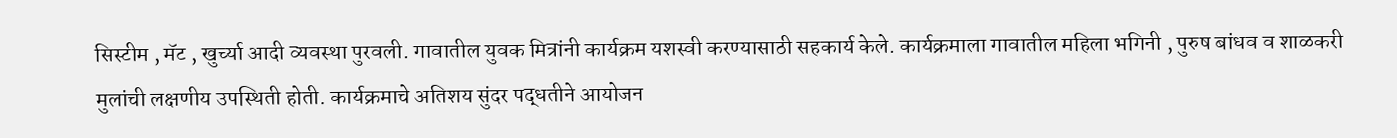सिस्टीम , मॅट , खुर्च्या आदी व्यवस्था पुरवली. गावातील युवक मित्रांनी कार्यक्रम यशस्वी करण्यासाठी सहकार्य केले. कार्यक्रमाला गावातील महिला भगिनी , पुरुष बांधव व शाळकरी मुलांची लक्षणीय उपस्थिती होती. कार्यक्रमाचे अतिशय सुंदर पद्धतीने आयोजन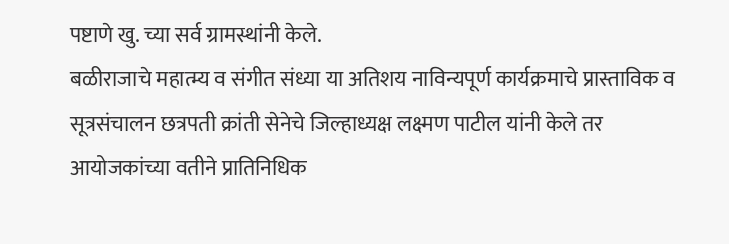पष्टाणे खु. च्या सर्व ग्रामस्थांनी केले.
बळीराजाचे महात्म्य व संगीत संध्या या अतिशय नाविन्यपूर्ण कार्यक्रमाचे प्रास्ताविक व सूत्रसंचालन छत्रपती क्रांती सेनेचे जिल्हाध्यक्ष लक्ष्मण पाटील यांनी केले तर आयोजकांच्या वतीने प्रातिनिधिक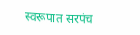स्वरूपात सरपंच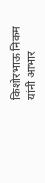किशोरभाऊ निकम यांनी आभार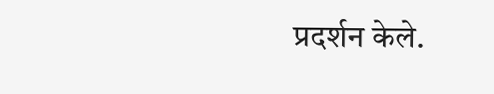प्रदर्शन केले.